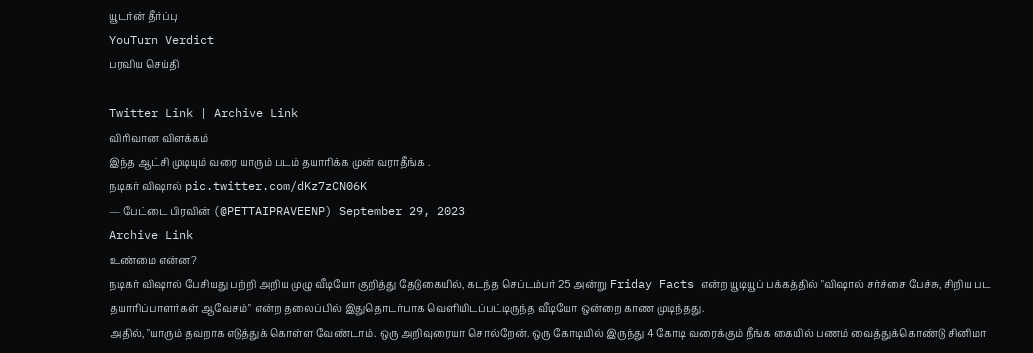யூடர்ன் தீர்ப்பு
YouTurn Verdict
பரவிய செய்தி

Twitter Link | Archive Link
விரிவான விளக்கம்
இந்த ஆட்சி முடியும் வரை யாரும் படம் தயாரிக்க முன் வராதீங்க .
நடிகர் விஷால் pic.twitter.com/dKz7zCN06K
— பேட்டை பிரவின் (@PETTAIPRAVEENP) September 29, 2023
Archive Link
உண்மை என்ன?
நடிகர் விஷால் பேசியது பற்றி அறிய முழு வீடியோ குறித்து தேடுகையில், கடந்த செப்டம்பர் 25 அன்று Friday Facts என்ற யூடியூப் பக்கத்தில் "விஷால் சர்ச்சை பேச்சு, சிறிய பட தயாரிப்பாளர்கள் ஆவேசம்" என்ற தலைப்பில் இதுதொடர்பாக வெளியிடப்பட்டிருந்த வீடியோ ஒன்றை காண முடிந்தது.
அதில், "யாரும் தவறாக எடுத்துக் கொள்ள வேண்டாம். ஒரு அறிவுரையா சொல்றேன். ஒரு கோடியில் இருந்து 4 கோடி வரைக்கும் நீங்க கையில் பணம் வைத்துக்கொண்டு சினிமா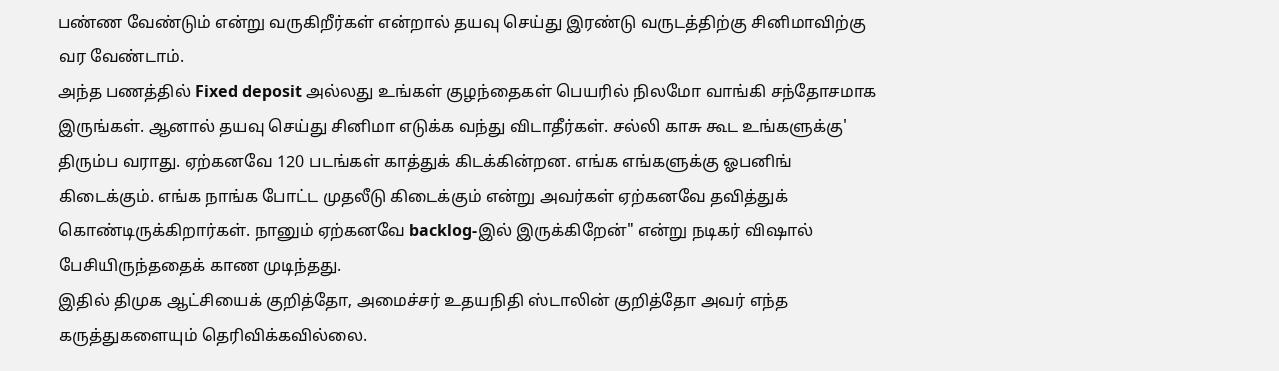பண்ண வேண்டும் என்று வருகிறீர்கள் என்றால் தயவு செய்து இரண்டு வருடத்திற்கு சினிமாவிற்கு வர வேண்டாம்.
அந்த பணத்தில் Fixed deposit அல்லது உங்கள் குழந்தைகள் பெயரில் நிலமோ வாங்கி சந்தோசமாக இருங்கள். ஆனால் தயவு செய்து சினிமா எடுக்க வந்து விடாதீர்கள். சல்லி காசு கூட உங்களுக்கு' திரும்ப வராது. ஏற்கனவே 120 படங்கள் காத்துக் கிடக்கின்றன. எங்க எங்களுக்கு ஓபனிங் கிடைக்கும். எங்க நாங்க போட்ட முதலீடு கிடைக்கும் என்று அவர்கள் ஏற்கனவே தவித்துக் கொண்டிருக்கிறார்கள். நானும் ஏற்கனவே backlog-இல் இருக்கிறேன்" என்று நடிகர் விஷால் பேசியிருந்ததைக் காண முடிந்தது.
இதில் திமுக ஆட்சியைக் குறித்தோ, அமைச்சர் உதயநிதி ஸ்டாலின் குறித்தோ அவர் எந்த கருத்துகளையும் தெரிவிக்கவில்லை.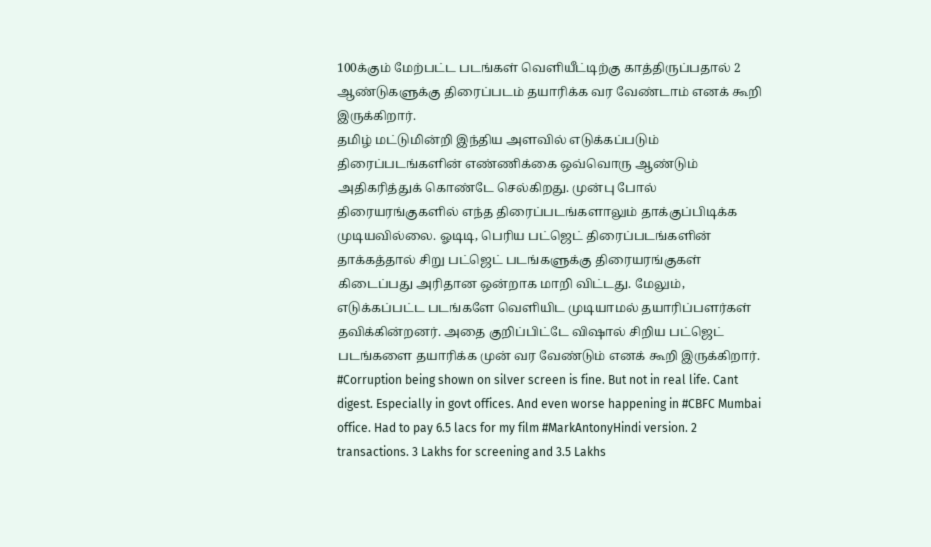100க்கும் மேற்பட்ட படங்கள் வெளியீட்டிற்கு காத்திருப்பதால் 2 ஆண்டுகளுக்கு திரைப்படம் தயாரிக்க வர வேண்டாம் எனக் கூறி இருக்கிறார்.
தமிழ் மட்டுமின்றி இந்திய அளவில் எடுக்கப்படும் திரைப்படங்களின் எண்ணிக்கை ஒவ்வொரு ஆண்டும் அதிகரித்துக் கொண்டே செல்கிறது. முன்பு போல் திரையரங்குகளில் எந்த திரைப்படங்களாலும் தாக்குப்பிடிக்க முடியவில்லை. ஓடிடி, பெரிய பட்ஜெட் திரைப்படங்களின் தாக்கத்தால் சிறு பட்ஜெட் படங்களுக்கு திரையரங்குகள் கிடைப்பது அரிதான ஒன்றாக மாறி விட்டது. மேலும், எடுக்கப்பட்ட படங்களே வெளியிட முடியாமல் தயாரிப்பளர்கள் தவிக்கின்றனர். அதை குறிப்பிட்டே விஷால் சிறிய பட்ஜெட் படங்களை தயாரிக்க முன் வர வேண்டும் எனக் கூறி இருக்கிறார்.
#Corruption being shown on silver screen is fine. But not in real life. Cant digest. Especially in govt offices. And even worse happening in #CBFC Mumbai office. Had to pay 6.5 lacs for my film #MarkAntonyHindi version. 2 transactions. 3 Lakhs for screening and 3.5 Lakhs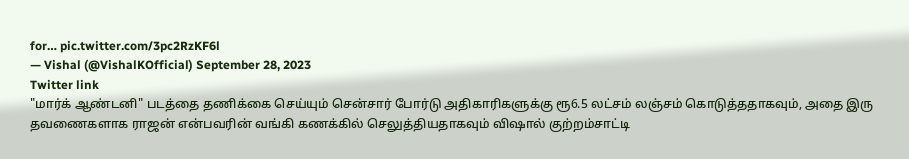for… pic.twitter.com/3pc2RzKF6l
— Vishal (@VishalKOfficial) September 28, 2023
Twitter link
"மார்க் ஆண்டனி" படத்தை தணிக்கை செய்யும் சென்சார் போர்டு அதிகாரிகளுக்கு ரூ6.5 லட்சம் லஞ்சம் கொடுத்ததாகவும், அதை இரு தவணைகளாக ராஜன் என்பவரின் வங்கி கணக்கில் செலுத்தியதாகவும் விஷால் குற்றம்சாட்டி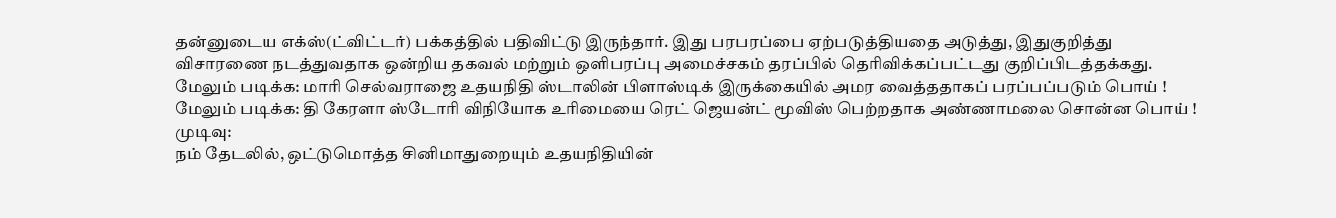தன்னுடைய எக்ஸ்(ட்விட்டர்) பக்கத்தில் பதிவிட்டு இருந்தார். இது பரபரப்பை ஏற்படுத்தியதை அடுத்து, இதுகுறித்து விசாரணை நடத்துவதாக ஒன்றிய தகவல் மற்றும் ஒளிபரப்பு அமைச்சகம் தரப்பில் தெரிவிக்கப்பட்டது குறிப்பிடத்தக்கது.
மேலும் படிக்க: மாரி செல்வராஜை உதயநிதி ஸ்டாலின் பிளாஸ்டிக் இருக்கையில் அமர வைத்ததாகப் பரப்பப்படும் பொய் !
மேலும் படிக்க: தி கேரளா ஸ்டோரி விநியோக உரிமையை ரெட் ஜெயன்ட் மூவிஸ் பெற்றதாக அண்ணாமலை சொன்ன பொய் !
முடிவு:
நம் தேடலில், ஒட்டுமொத்த சினிமாதுறையும் உதயநிதியின்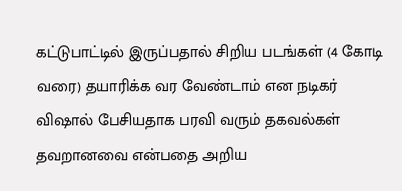கட்டுபாட்டில் இருப்பதால் சிறிய படங்கள் (4 கோடி வரை) தயாரிக்க வர வேண்டாம் என நடிகர் விஷால் பேசியதாக பரவி வரும் தகவல்கள் தவறானவை என்பதை அறிய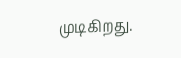முடிகிறது.